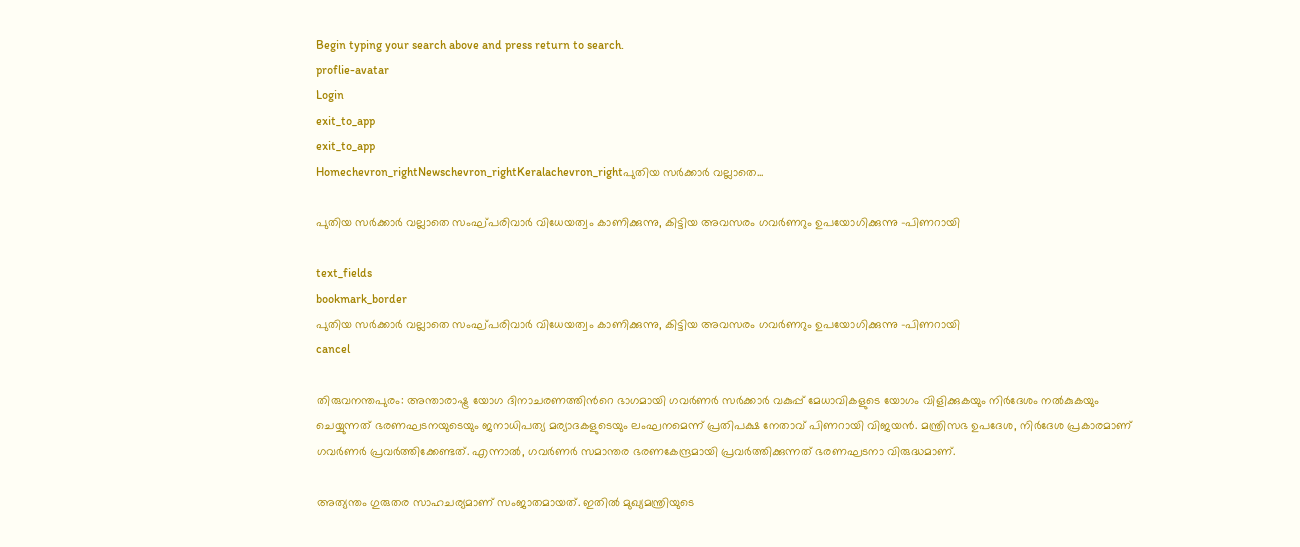Begin typing your search above and press return to search.
proflie-avatar
Login
exit_to_app
exit_to_app
Homechevron_rightNewschevron_rightKeralachevron_rightപുതിയ സർക്കാർ വല്ലാതെ...

പുതിയ സർക്കാർ വല്ലാതെ സംഘ്പരിവാർ വിധേയത്വം കാണിക്കുന്നു, കിട്ടിയ അവസരം ഗവർണറും ഉപയോഗിക്കുന്നു -പിണറായി

text_fields
bookmark_border
പുതിയ സർക്കാർ വല്ലാതെ സംഘ്പരിവാർ വിധേയത്വം കാണിക്കുന്നു, കിട്ടിയ അവസരം ഗവർണറും ഉപയോഗിക്കുന്നു -പിണറായി
cancel

തിരുവനന്തപുരം: അന്താരാഷ്ട്ര യോഗ ദിനാചരണത്തിന്‍റെ ഭാഗമായി ഗവർണർ സർക്കാർ വകുപ്പ് മേധാവികളുടെ യോഗം വിളിക്കുകയും നിർദേശം നൽകുകയും ചെയ്യുന്നത് ഭരണഘടനയുടെയും ജനാധിപത്യ മര്യാദകളുടെയും ലംഘനമെന്ന് പ്രതിപക്ഷ നേതാവ് പിണറായി വിജയൻ. മന്ത്രിസഭ ഉപദേശ, നിർദേശ പ്രകാരമാണ് ഗവർണർ പ്രവർത്തിക്കേണ്ടത്. എന്നാൽ, ഗവർണർ സമാന്തര ഭരണകേന്ദ്രമായി പ്രവർത്തിക്കുന്നത് ഭരണഘടനാ വിരുദ്ധമാണ്.

അത്യന്തം ഗുരുതര സാഹചര്യമാണ് സംജാതമായത്. ഇതിൽ മുഖ്യമന്ത്രിയുടെ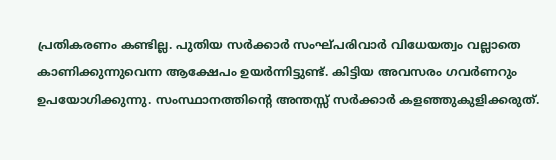പ്രതികരണം കണ്ടില്ല. പുതിയ സർക്കാർ സംഘ്പരിവാർ വിധേയത്വം വല്ലാതെ കാണിക്കുന്നുവെന്ന ആക്ഷേപം ഉയർന്നിട്ടുണ്ട്. കിട്ടിയ അവസരം ഗവർണറും ഉപയോഗിക്കുന്നു. സംസ്ഥാനത്തിന്‍റെ അന്തസ്സ് സർക്കാർ കളഞ്ഞുകുളിക്കരുത്.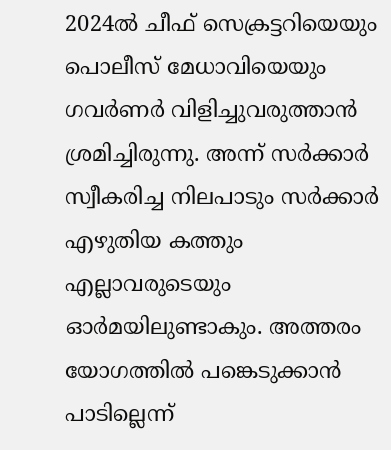2024ൽ ചീഫ് സെക്രട്ടറിയെയും പൊലീസ് മേധാവിയെയും ഗവർണർ വിളിച്ചുവരുത്താൻ ശ്രമിച്ചിരുന്നു. അന്ന് സർക്കാർ സ്വീകരിച്ച നിലപാടും സർക്കാർ എഴുതിയ കത്തും എല്ലാവരുടെയും ഓർമയിലുണ്ടാകും. അത്തരം യോഗത്തിൽ പങ്കെടുക്കാൻ പാടില്ലെന്ന്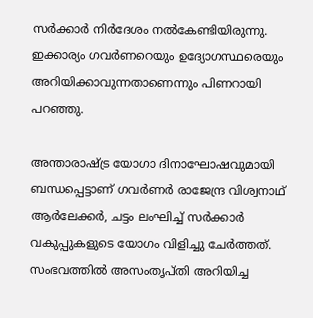സർക്കാർ നിർദേശം നൽകേണ്ടിയിരുന്നു. ഇക്കാര്യം ഗവർണറെയും ഉദ്യോഗസ്ഥരെയും അറിയിക്കാവുന്നതാണെന്നും പിണറായി പറഞ്ഞു.

അന്താരാഷ്ട്ര യോഗാ ദിനാഘോഷവുമായി ബന്ധപ്പെട്ടാണ് ഗവർണർ രാജേന്ദ്ര വിശ്വനാഥ് ആര്‍ലേക്കര്‍, ചട്ടം ലംഘിച്ച് സര്‍ക്കാര്‍ വകുപ്പുകളുടെ യോഗം വിളിച്ചു ചേര്‍ത്തത്. സംഭവത്തിൽ അസംതൃപ്തി അറിയിച്ച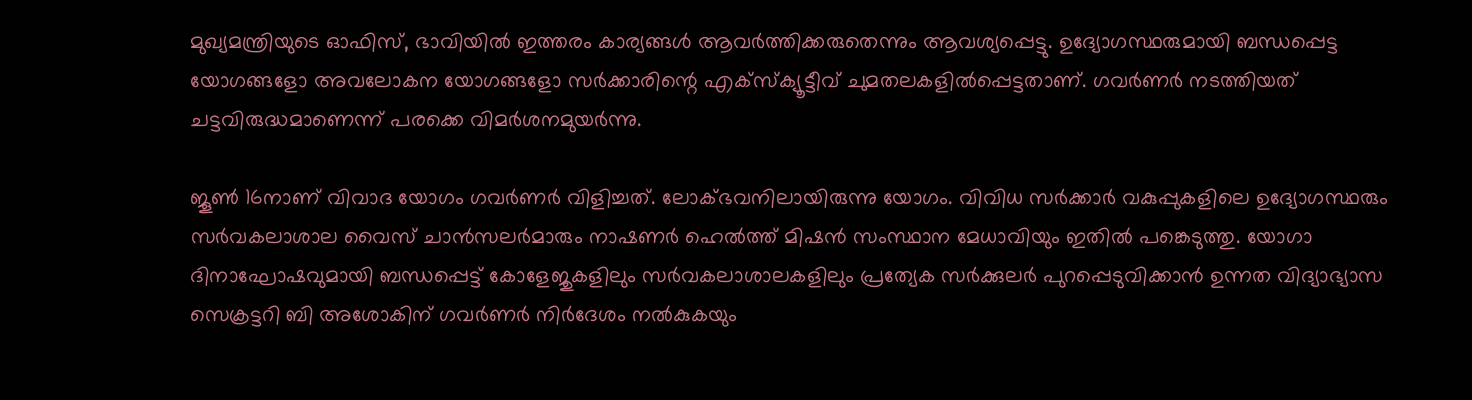മുഖ്യമന്ത്രിയുടെ ഓഫിസ്, ഭാവിയില്‍ ഇത്തരം കാര്യങ്ങള്‍ ആവര്‍ത്തിക്കരുതെന്നും ആവശ്യപ്പെട്ടു. ഉദ്യോഗസ്ഥരുമായി ബന്ധപ്പെട്ട യോഗങ്ങളോ അവലോകന യോഗങ്ങളോ സര്‍ക്കാരിന്റെ എക്‌സ്‌ക്യൂട്ടീവ് ചുമതലകളില്‍പ്പെട്ടതാണ്. ഗവർണർ നടത്തിയത് ചട്ടവിരുദ്ധമാണെന്ന് പരക്കെ വിമർശനമുയർന്നു.

ജൂണ്‍ 16നാണ് വിവാദ യോഗം ഗവർണർ വിളിച്ചത്. ലോക്ഭവനിലായിരുന്നു യോഗം. വിവിധ സര്‍ക്കാര്‍ വകുപ്പുകളിലെ ഉദ്യോഗസ്ഥരും സര്‍വകലാശാല വൈസ് ചാൻസലർമാരും നാഷണര്‍ ഹെല്‍ത്ത് മിഷന്‍ സംസ്ഥാന മേധാവിയും ഇതിൽ പങ്കെടുത്തു. യോഗാ ദിനാഘോഷവുമായി ബന്ധപ്പെട്ട് കോളേജുകളിലും സര്‍വകലാശാലകളിലും പ്രത്യേക സര്‍ക്കുലര്‍ പുറപ്പെടുവിക്കാൻ ഉന്നത വിദ്യാഭ്യാസ സെക്രട്ടറി ബി അശോകിന് ഗവര്‍ണര്‍ നിർദേശം നല്‍കുകയും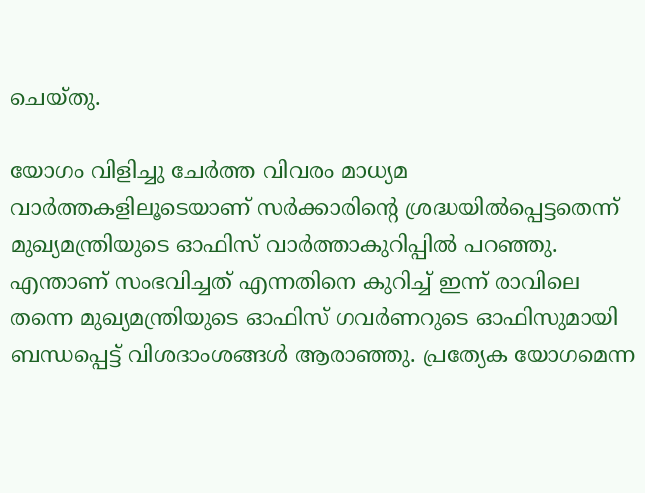ചെയ്തു.

യോഗം വിളിച്ചു ചേര്‍ത്ത വിവരം മാധ്യമ വാര്‍ത്തകളിലൂടെയാണ് സര്‍ക്കാരിന്റെ ശ്രദ്ധയില്‍പ്പെട്ടതെന്ന് മുഖ്യമന്ത്രിയുടെ ഓഫിസ് വാർത്താകുറിപ്പിൽ പറഞ്ഞു. എന്താണ് സംഭവിച്ചത് എന്നതിനെ കുറിച്ച് ഇന്ന് രാവിലെ തന്നെ മുഖ്യമന്ത്രിയുടെ ഓഫിസ് ഗവര്‍ണറുടെ ഓഫിസുമായി ബന്ധപ്പെട്ട് വിശദാംശങ്ങള്‍ ആരാഞ്ഞു. പ്രത്യേക യോഗമെന്ന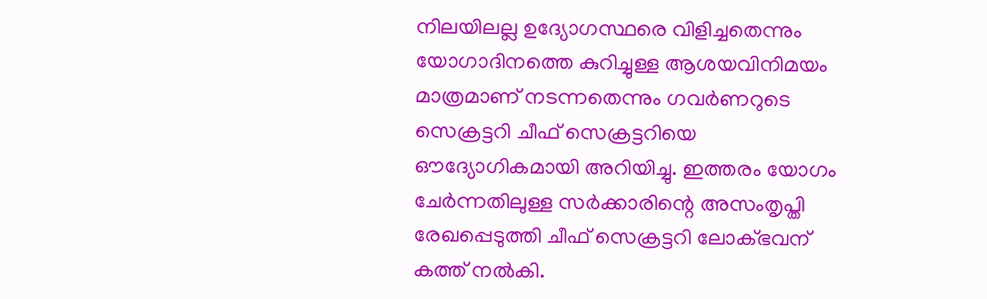നിലയിലല്ല ഉദ്യോഗസ്ഥരെ വിളിച്ചതെന്നും യോഗാദിനത്തെ കുറിച്ചുള്ള ആശയവിനിമയം മാത്രമാണ് നടന്നതെന്നും ഗവര്‍ണറുടെ സെക്രട്ടറി ചീഫ് സെക്രട്ടറിയെ ഔദ്യോഗികമായി അറിയിച്ചു. ഇത്തരം യോഗം ചേര്‍ന്നതിലുള്ള സര്‍ക്കാരിന്റെ അസംതൃപ്തി രേഖപ്പെടുത്തി ചീഫ് സെക്രട്ടറി ലോക്ഭവന് കത്ത് നല്‍കി.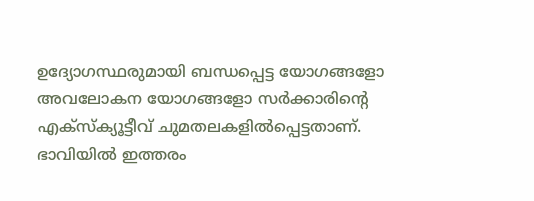ഉദ്യോഗസ്ഥരുമായി ബന്ധപ്പെട്ട യോഗങ്ങളോ അവലോകന യോഗങ്ങളോ സര്‍ക്കാരിന്റെ എക്‌സ്‌ക്യൂട്ടീവ് ചുമതലകളില്‍പ്പെട്ടതാണ്. ഭാവിയില്‍ ഇത്തരം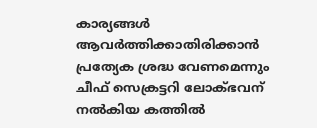കാര്യങ്ങള്‍ ആവര്‍ത്തിക്കാതിരിക്കാന്‍ പ്രത്യേക ശ്രദ്ധ വേണമെന്നും ചീഫ് സെക്രട്ടറി ലോക്ഭവന് നല്‍കിയ കത്തില്‍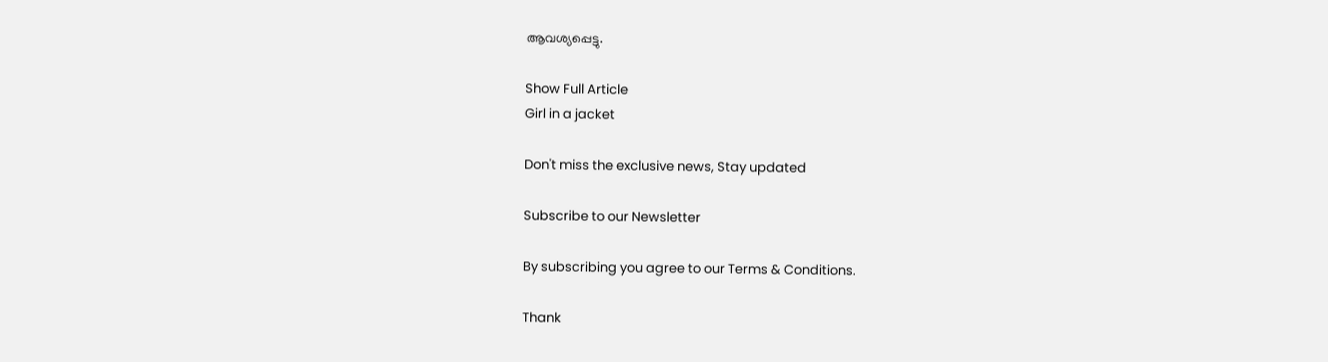ആവശ്യപ്പെട്ടു.

Show Full Article
Girl in a jacket

Don't miss the exclusive news, Stay updated

Subscribe to our Newsletter

By subscribing you agree to our Terms & Conditions.

Thank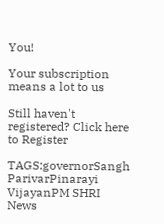You!

Your subscription means a lot to us

Still haven't registered? Click here to Register

TAGS:governorSangh ParivarPinarayi VijayanPM SHRI
News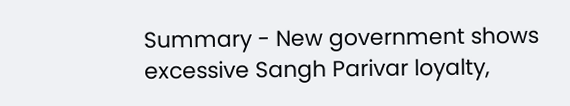Summary - New government shows excessive Sangh Parivar loyalty,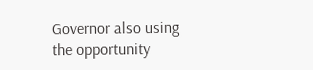Governor also using the opportunity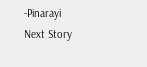-Pinarayi
Next Story